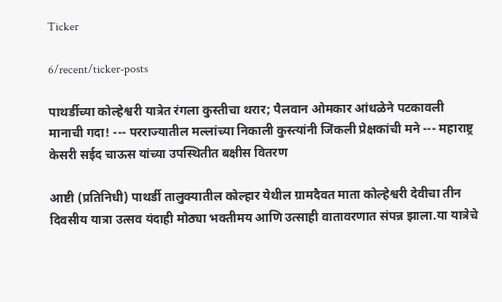Ticker

6/recent/ticker-posts

पाथर्डीच्या कोल्हेश्वरी यात्रेत रंगला कुस्तीचा थरार; पैलवान ओमकार आंधळेने पटकावली मानाची गदा! --- परराज्यातील मल्लांच्या निकाली कुस्त्यांनी जिंकली प्रेक्षकांची मने --- महाराष्ट्र केसरी सईद चाऊस यांच्या उपस्थितीत बक्षीस वितरण

आष्टी (प्रतिनिधी) पाथर्डी तालुक्यातील कोल्हार येथील ग्रामदैवत माता कोल्हेश्वरी देवीचा तीन दिवसीय यात्रा उत्सव यंदाही मोठ्या भक्तीमय आणि उत्साही वातावरणात संपन्न झाला.या यात्रेचे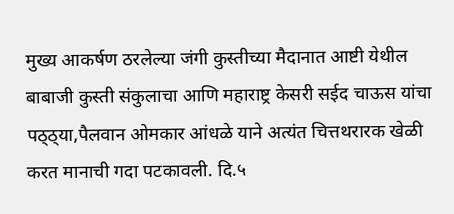मुख्य आकर्षण ठरलेल्या जंगी कुस्तीच्या मैदानात आष्टी येथील बाबाजी कुस्ती संकुलाचा आणि महाराष्ट्र केसरी सईद चाऊस यांचा पठ्ठ्या,पैलवान ओमकार आंधळे याने अत्यंत चित्तथरारक खेळी करत मानाची गदा पटकावली. दि.५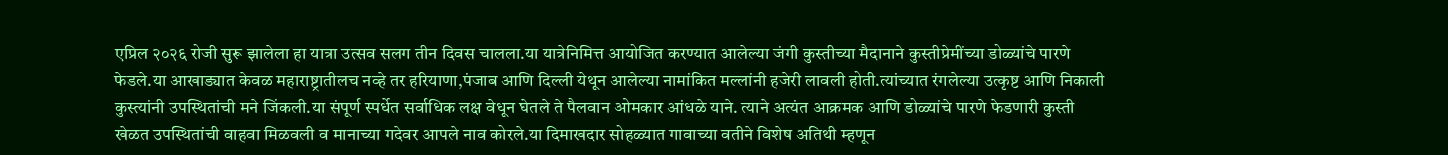एप्रिल २०२६ रोजी सुरू झालेला हा यात्रा उत्सव सलग तीन दिवस चालला.या यात्रेनिमित्त आयोजित करण्यात आलेल्या जंगी कुस्तीच्या मैदानाने कुस्तीप्रेमींच्या डोळ्यांचे पारणे फेडले.या आखाड्यात केवळ महाराष्ट्रातीलच नव्हे तर हरियाणा,पंजाब आणि दिल्ली येथून आलेल्या नामांकित मल्लांनी हजेरी लावली होती.त्यांच्यात रंगलेल्या उत्कृष्ट आणि निकाली कुस्त्यांनी उपस्थितांची मने जिंकली.या संपूर्ण स्पर्धेत सर्वाधिक लक्ष वेधून घेतले ते पैलवान ओमकार आंधळे याने. त्याने अत्यंत आक्रमक आणि डोळ्यांचे पारणे फेडणारी कुस्ती खेळत उपस्थितांची वाहवा मिळवली व मानाच्या गदेवर आपले नाव कोरले.या दिमाखदार सोहळ्यात गावाच्या वतीने विशेष अतिथी म्हणून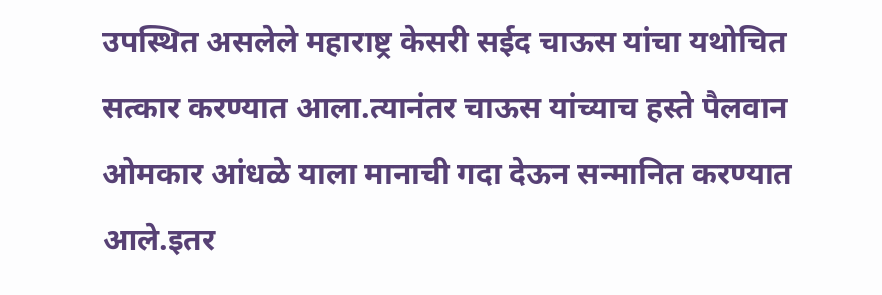उपस्थित असलेले महाराष्ट्र केसरी सईद चाऊस यांचा यथोचित सत्कार करण्यात आला.त्यानंतर चाऊस यांच्याच हस्ते पैलवान ओमकार आंधळे याला मानाची गदा देऊन सन्मानित करण्यात आले.इतर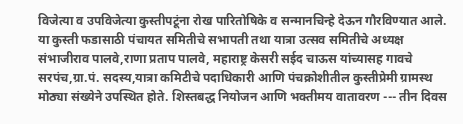विजेत्या व उपविजेत्या कुस्तीपटूंना रोख पारितोषिके व सन्मानचिन्हे देऊन गौरविण्यात आले. या कुस्ती फडासाठी पंचायत समितीचे सभापती तथा यात्रा उत्सव समितीचे अध्यक्ष संभाजीराव पालवे,राणा प्रताप पालवे, महाराष्ट्र केसरी सईद चाऊस यांच्यासह गावचे सरपंच,ग्रा.पं. सदस्य,यात्रा कमिटीचे पदाधिकारी आणि पंचक्रोशीतील कुस्तीप्रेमी ग्रामस्थ मोठ्या संख्येने उपस्थित होते. शिस्तबद्ध नियोजन आणि भक्तीमय वातावरण --- तीन दिवस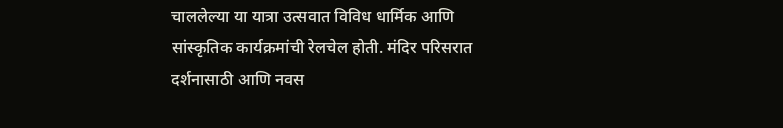चाललेल्या या यात्रा उत्सवात विविध धार्मिक आणि सांस्कृतिक कार्यक्रमांची रेलचेल होती. मंदिर परिसरात दर्शनासाठी आणि नवस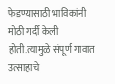फेडण्यासाठी भाविकांनी मोठी गर्दी केली होती.त्यामुळे संपूर्ण गावात उत्साहाचे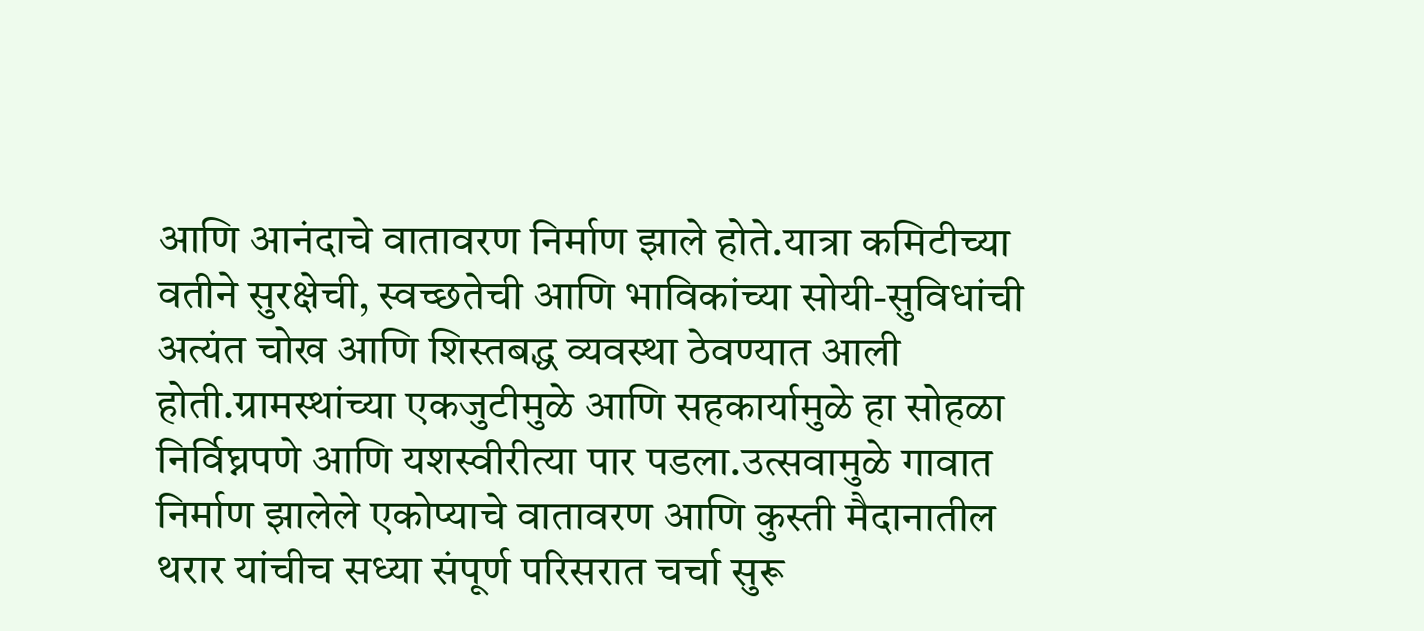आणि आनंदाचे वातावरण निर्माण झाले होते.यात्रा कमिटीच्या वतीने सुरक्षेची, स्वच्छतेची आणि भाविकांच्या सोयी-सुविधांची अत्यंत चोख आणि शिस्तबद्ध व्यवस्था ठेवण्यात आली होती.ग्रामस्थांच्या एकजुटीमुळे आणि सहकार्यामुळे हा सोहळा निर्विघ्नपणे आणि यशस्वीरीत्या पार पडला.उत्सवामुळे गावात निर्माण झालेले एकोप्याचे वातावरण आणि कुस्ती मैदानातील थरार यांचीच सध्या संपूर्ण परिसरात चर्चा सुरू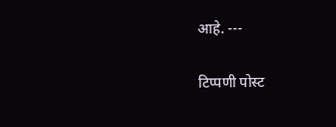आहे. ---

टिप्पणी पोस्ट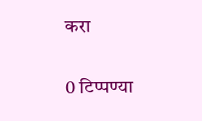करा

0 टिप्पण्या